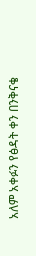አለም አቀፉን የፅዳት ቀን በንቅናቄ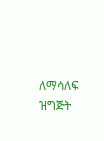ለማሳለፍ ዝግጅት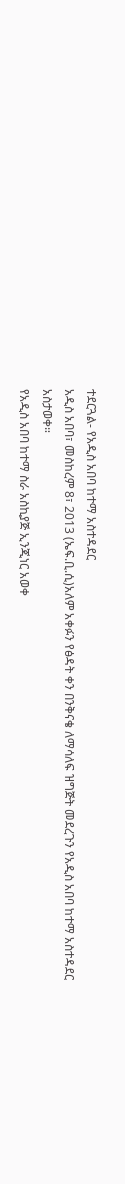ተደርጓል- የአዲስ አበባ ከተማ አስተዳደር
አዲስ አበባ፣ መስከረም 8፣ 2013 (ኤፍ.ቢ.ሲ)አለም አቀፉን የፅዳት ቀን በንቅናቄ ለማሳለፍ ዝግጅት መደረጉን የአዲስ አበባ ከተማ አስተዳደር አስታወቀ።
የአዲስ አበባ ከተማ ስራ አስኪያጅ ኢንጂነር አወቀ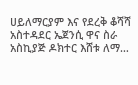ሀይለማርያም እና የደረቅ ቆሻሻ አስተዳደር ኤጀንሲ ዋና ስራ አስኪያጅ ዶክተር እሸቱ ለማ…